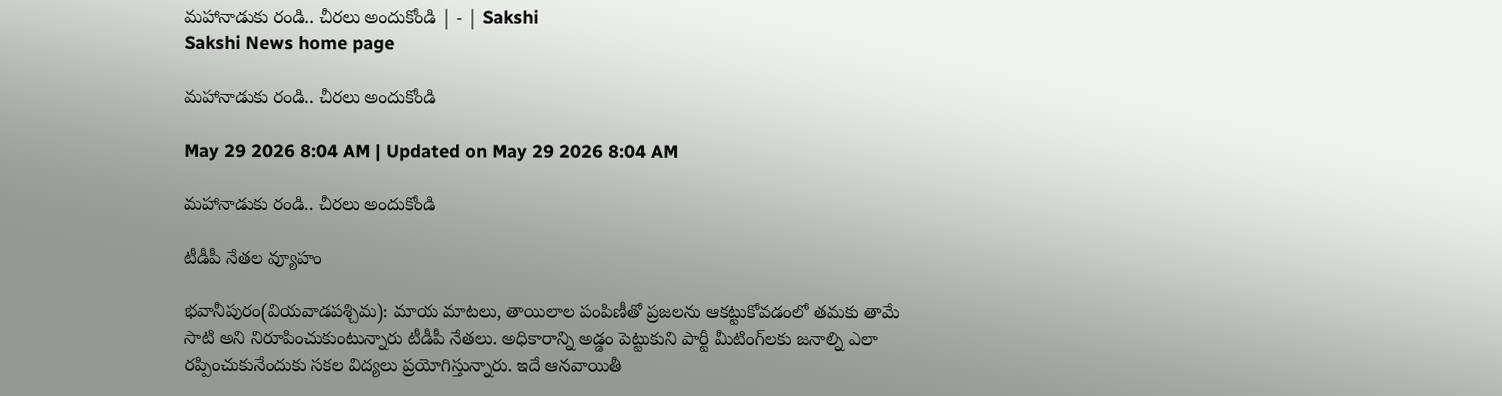మహానాడుకు రండి.. చీరలు అందుకోండి | - | Sakshi
Sakshi News home page

మహానాడుకు రండి.. చీరలు అందుకోండి

May 29 2026 8:04 AM | Updated on May 29 2026 8:04 AM

మహానాడుకు రండి.. చీరలు అందుకోండి

టీడీపీ నేతల వ్యూహం

భవానీపురం(వియవాడపశ్చిమ): మాయ మాటలు, తాయిలాల పంపిణీతో ప్రజలను ఆకట్టుకోవడంలో తమకు తామే సాటి అని నిరూపించుకుంటున్నారు టీడీపీ నేతలు. అధికారాన్ని అడ్డం పెట్టుకుని పార్టీ మీటింగ్‌లకు జనాల్ని ఎలా రప్పించుకునేందుకు సకల విద్యలు ప్రయోగిస్తున్నారు. ఇదే ఆనవాయితీ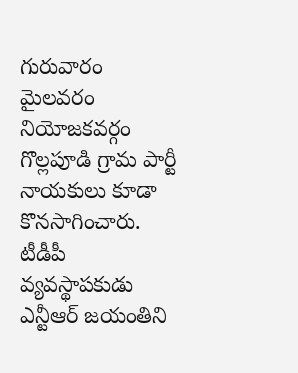గురువారం మైలవరం నియోజకవర్గం గొల్లపూడి గ్రామ పార్టీ నాయకులు కూడా కొనసాగించారు. టీడీపీ వ్యవస్థాపకుడు ఎన్టీఆర్‌ జయంతిని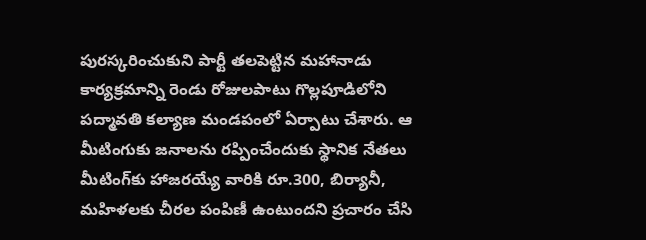పురస్కరించుకుని పార్టీ తలపెట్టిన మహానాడు కార్యక్రమాన్ని రెండు రోజులపాటు గొల్లపూడిలోని పద్మావతి కల్యాణ మండపంలో ఏర్పాటు చేశారు. ఆ మీటింగుకు జనాలను రప్పించేందుకు స్థానిక నేతలు మీటింగ్‌కు హాజరయ్యే వారికి రూ.300, బిర్యానీ, మహిళలకు చీరల పంపిణీ ఉంటుందని ప్రచారం చేసి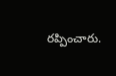రప్పించారు.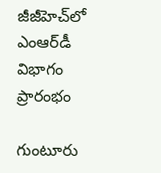జీజీహెచ్‌లో ఎంఆర్‌డీ విభాగం ప్రారంభం

గుంటూరు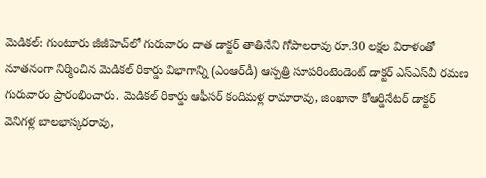మెడికల్‌: గుంటూరు జీజీహెచ్‌లో గురువారం దాత డాక్టర్‌ తాతినేని గోపాలరావు రూ.30 లక్షల విరాళంతో నూతనంగా నిర్మించిన మెడికల్‌ రికార్డు విభాగాన్ని (ఎంఆర్‌డీ) ఆస్పత్రి సూపరింటెండెంట్‌ డాక్టర్‌ ఎస్‌ఎస్‌వీ రమణ గురువారం ప్రారంభించారు. మెడికల్‌ రికార్డు ఆఫీసర్‌ కందిమళ్ల రామారావు, జింఖానా కోఆర్డినేటర్‌ డాక్టర్‌ వెనిగళ్ల బాలభాస్కరరావు,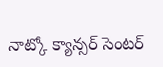నాట్కో క్యాన్సర్‌ సెంటర్‌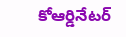కోఆర్డినేటర్‌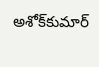అశోక్‌కుమార్‌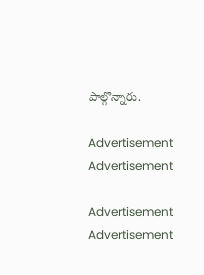పాల్గొన్నారు.

Advertisement
Advertisement

Advertisement
Advertisement